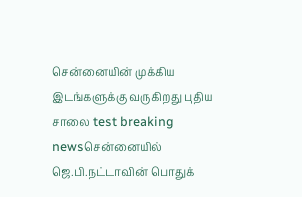சென்னையின் முக்கிய இடங்களுக்கு வருகிறது புதிய சாலை test breaking newsசென்னையில் ஜெ.பி.நட்டாவின் பொதுக்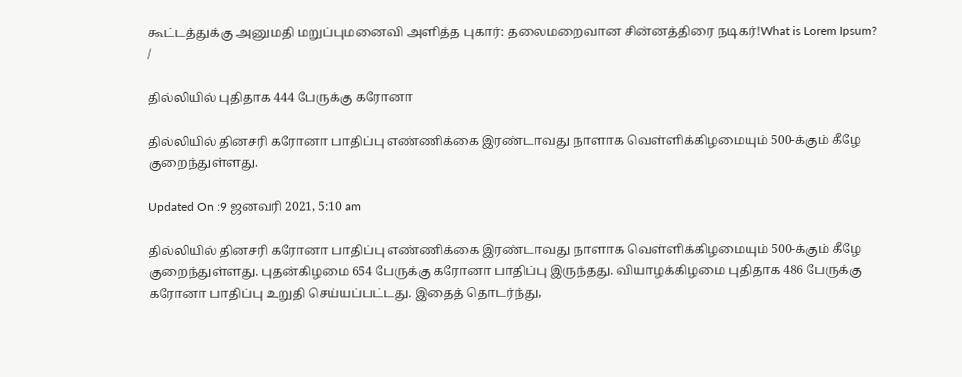கூட்டத்துக்கு அனுமதி மறுப்புமனைவி அளித்த புகார்: தலைமறைவான சின்னத்திரை நடிகர்!What is Lorem Ipsum?
/

தில்லியில் புதிதாக 444 பேருக்கு கரோனா

தில்லியில் தினசரி கரோனா பாதிப்பு எண்ணிக்கை இரண்டாவது நாளாக வெள்ளிக்கிழமையும் 500-க்கும் கீழே குறைந்துள்ளது.

Updated On :9 ஜனவரி 2021, 5:10 am

தில்லியில் தினசரி கரோனா பாதிப்பு எண்ணிக்கை இரண்டாவது நாளாக வெள்ளிக்கிழமையும் 500-க்கும் கீழே குறைந்துள்ளது. புதன்கிழமை 654 பேருக்கு கரோனா பாதிப்பு இருந்தது. வியாழக்கிழமை புதிதாக 486 பேருக்கு கரோனா பாதிப்பு உறுதி செய்யப்பட்டது. இதைத் தொடர்ந்து,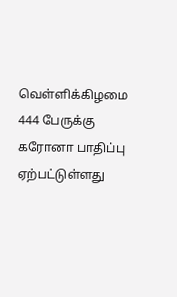வெள்ளிக்கிழமை 444 பேருக்கு கரோனா பாதிப்பு ஏற்பட்டுள்ளது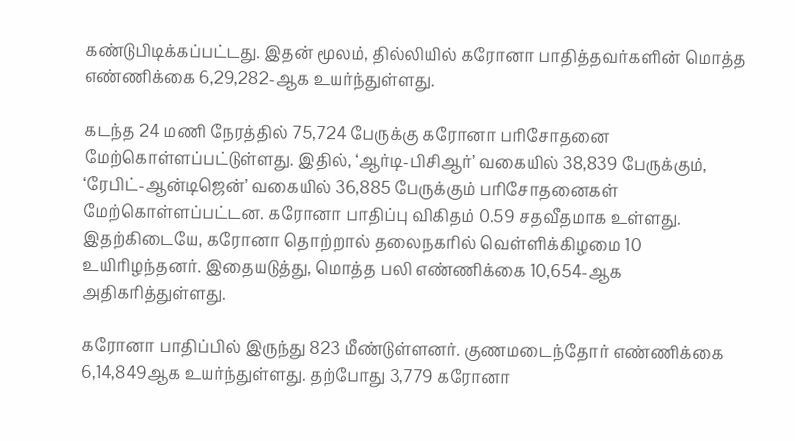கண்டுபிடிக்கப்பட்டது. இதன் மூலம், தில்லியில் கரோனா பாதித்தவர்களின் மொத்த எண்ணிக்கை 6,29,282-ஆக உயர்ந்துள்ளது.

கடந்த 24 மணி நேரத்தில் 75,724 பேருக்கு கரோனா பரிசோதனை மேற்கொள்ளப்பட்டுள்ளது. இதில், ‘ஆர்டி-பிசிஆர்’ வகையில் 38,839 பேருக்கும், ‘ரேபிட்-ஆன்டிஜென்’ வகையில் 36,885 பேருக்கும் பரிசோதனைகள் மேற்கொள்ளப்பட்டன. கரோனா பாதிப்பு விகிதம் 0.59 சதவீதமாக உள்ளது. இதற்கிடையே, கரோனா தொற்றால் தலைநகரில் வெள்ளிக்கிழமை 10 உயிரிழந்தனர். இதையடுத்து, மொத்த பலி எண்ணிக்கை 10,654-ஆக அதிகரித்துள்ளது.

கரோனா பாதிப்பில் இருந்து 823 மீண்டுள்ளனர். குணமடைந்தோர் எண்ணிக்கை 6,14,849ஆக உயர்ந்துள்ளது. தற்போது 3,779 கரோனா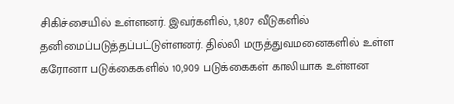சிகிச்சையில் உள்ளனர். இவர்களில், 1,807 வீடுகளில் தனிமைப்படுத்தப்பட்டுள்ளனர். தில்லி மருத்துவமனைகளில் உள்ள கரோனா படுக்கைகளில் 10,909 படுக்கைகள் காலியாக உள்ளன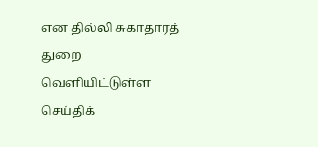என தில்லி சுகாதாரத் துறை வெளியிட்டுள்ள செய்திக்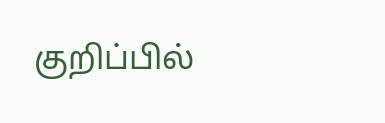குறிப்பில்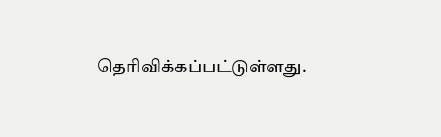தெரிவிக்கப்பட்டுள்ளது.